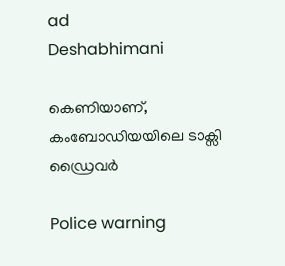ad
Deshabhimani

കെണിയാണ്‌, കംബോഡിയയിലെ ടാക്സി ഡ്രൈവർ

Police warning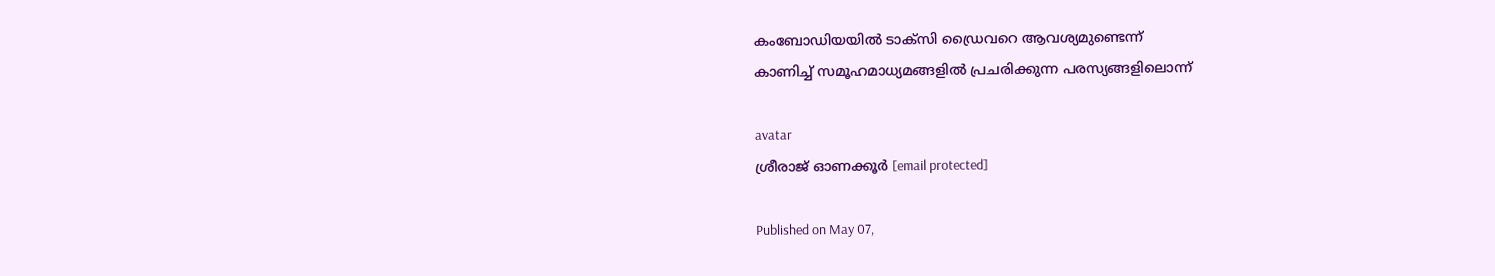കംബോഡിയയിൽ ടാക്സി ഡ്രൈവറെ ആവശ്യമുണ്ടെന്ന്‌
കാണിച്ച്‌ സമൂഹമാധ്യമങ്ങളിൽ പ്രചരിക്കുന്ന പരസ്യങ്ങളിലൊന്ന്‌

avatar
ശ്രീരാജ്‌ ഓണക്കൂർ [email protected]

Published on May 07,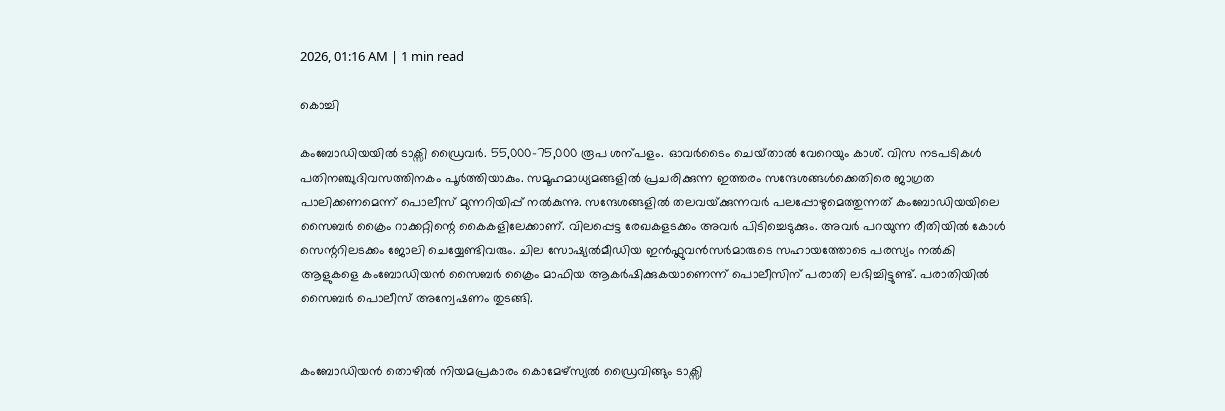2026, 01:16 AM | 1 min read

കൊച്ചി

കംബോഡിയയിൽ ടാക്സി ഡ്രൈവർ. 55,000–75,000 രൂപ ശന്പളം. ഓവർടൈം ചെയ്‌താൽ വേറെയും കാശ്‌. വിസ നടപടികൾ പതിനഞ്ചുദിവസത്തിനകം പൂർത്തിയാകും. സമൂഹമാധ്യമങ്ങളിൽ പ്രചരിക്കുന്ന ഇത്തരം സന്ദേശങ്ങൾക്കെതിരെ ജാഗ്രത പാലിക്കണമെന്ന്‌ പൊലീസ്‌ മുന്നറിയിപ്പ്‌ നൽകുന്നു. സന്ദേശങ്ങളിൽ തലവയ്‌ക്കുന്നവർ പലപ്പോഴുമെത്തുന്നത്‌ കംബോഡിയയിലെ സൈബർ ക്രൈം റാക്കറ്റിന്റെ കൈകളിലേക്കാണ്‌. വിലപ്പെട്ട രേഖകളടക്കം അവർ പിടിച്ചെടുക്കും. അവർ പറയുന്ന രീതിയിൽ കോൾ സെന്ററിലടക്കം ജോലി ചെയ്യേണ്ടിവരും. ചില സോഷ്യൽമീഡിയ ഇൻഫ്ലുവൻസർമാരുടെ സഹായത്തോടെ പരസ്യം നൽകി ആളുകളെ കംബോഡിയൻ സൈബർ ക്രൈം മാഫിയ ആകർഷിക്കുകയാണെന്ന്‌ പൊലീസിന്‌ പരാതി ലഭിച്ചിട്ടുണ്ട്‌. പരാതിയിൽ സൈബർ പൊലീസ്‌ അന്വേഷണം തുടങ്ങി.


കംബോഡിയൻ തൊഴിൽ നിയമപ്രകാരം കൊമേഴ്സ്യൽ ഡ്രൈവിങ്ങും ടാക്സി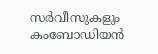സർവീസുകളും കംബോഡിയൻ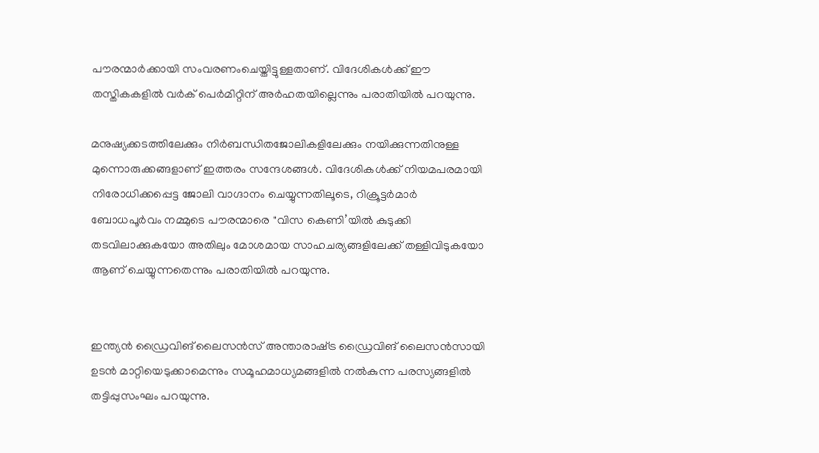പൗരന്മാർക്കായി സംവരണംചെയ്തിട്ടുള്ളതാണ്. വിദേശികൾക്ക് ഈ തസ്തികകളിൽ വർക് പെർമിറ്റിന് അർഹതയില്ലെന്നും പരാതിയിൽ പറയുന്നു.

മനുഷ്യക്കടത്തിലേക്കും നിർബന്ധിതജോലികളിലേക്കും നയിക്കുന്നതിനുള്ള മുന്നൊരുക്കങ്ങളാണ് ഇത്തരം സന്ദേശങ്ങൾ. വിദേശികൾക്ക് നിയമപരമായി നിരോധിക്കപ്പെട്ട ജോലി വാഗ്ദാനം ചെയ്യുന്നതിലൂടെ, റിക്രൂട്ടർമാർ ബോധപൂർവം നമ്മുടെ പൗരന്മാരെ "വിസ കെണി’യിൽ കുടുക്കി തടവിലാക്കുകയോ അതിലും മോശമായ സാഹചര്യങ്ങളിലേക്ക് തള്ളിവിടുകയോ ആണ് ചെയ്യുന്നതെന്നും പരാതിയിൽ പറയുന്നു.


ഇന്ത്യൻ ഡ്രൈവിങ്‌ ലൈസൻസ്‌ അന്താരാഷ്‌ട്ര ഡ്രൈവിങ്‌ ലൈസൻസായി ഉടൻ മാറ്റിയെടുക്കാമെന്നും സമൂഹമാധ്യമങ്ങളിൽ നൽകുന്ന പരസ്യങ്ങളിൽ തട്ടിപ്പുസംഘം പറയുന്നു.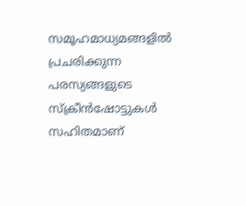സമൂഹമാധ്യമങ്ങളിൽ പ്രചരിക്കുന്ന പരസ്യങ്ങളുടെ സ്‌ക്രീൻഷോട്ടുകൾ സഹിതമാണ്‌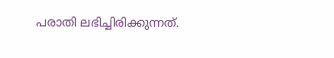പരാതി ലഭിച്ചിരിക്കുന്നത്‌.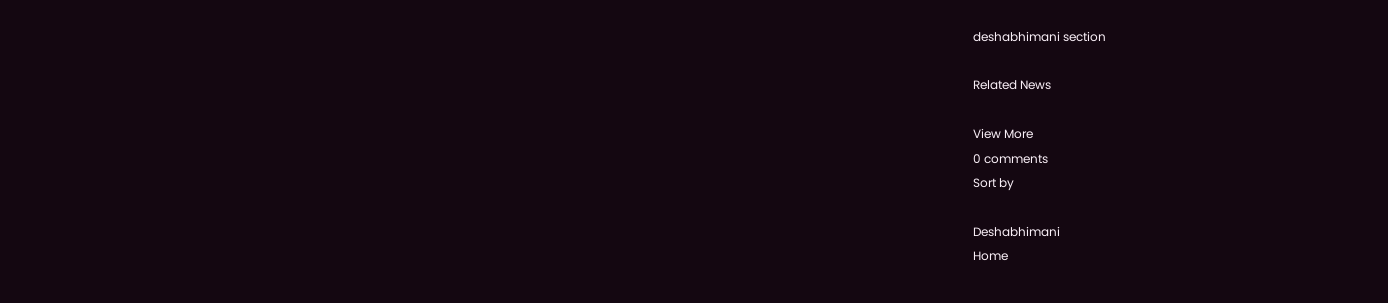deshabhimani section

Related News

View More
0 comments
Sort by

Deshabhimani
Home